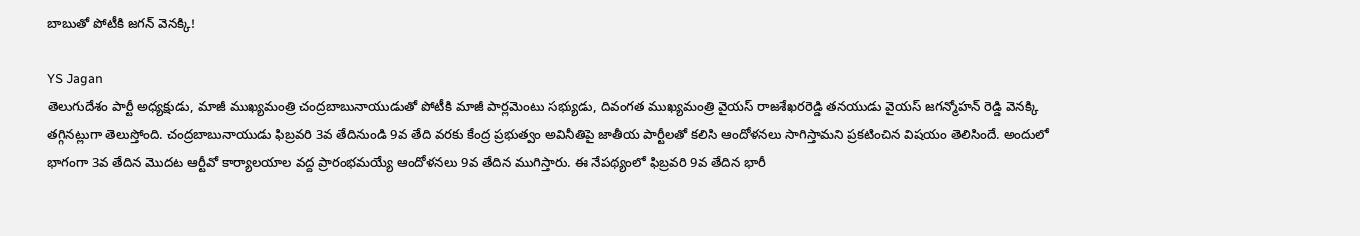బాబుతో పోటీకి జగన్ వెనక్కి!

YS Jagan
తెలుగుదేశం పార్టీ అధ్యక్షుడు, మాజీ ముఖ్యమంత్రి చంద్రబాబునాయుడుతో పోటీకి మాజీ పార్లమెంటు సభ్యుడు, దివంగత ముఖ్యమంత్రి వైయస్ రాజశేఖరరెడ్డి తనయుడు వైయస్ జగన్మోహన్ రెడ్డి వెనక్కి తగ్గినట్లుగా తెలుస్తోంది. చంద్రబాబునాయుడు ఫిబ్రవరి 3వ తేదినుండి 9వ తేది వరకు కేంద్ర ప్రభుత్వం అవినీతిపై జాతీయ పార్టీలతో కలిసి ఆందోళనలు సాగిస్తామని ప్రకటించిన విషయం తెలిసిందే. అందులో భాగంగా 3వ తేదిన మొదట ఆర్టీవో కార్యాలయాల వద్ద ప్రారంభమయ్యే ఆందోళనలు 9వ తేదిన ముగిస్తారు. ఈ నేపథ్యంలో ఫిబ్రవరి 9వ తేదిన భారీ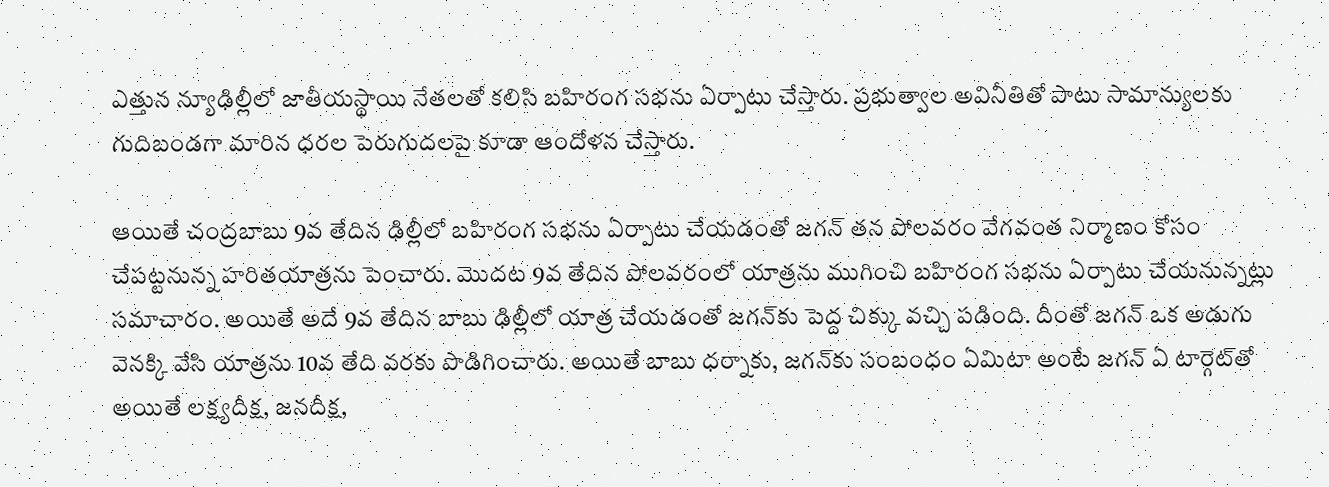ఎత్తున న్యూఢిల్లీలో జాతీయస్థాయి నేతలతో కలిసి బహిరంగ సభను ఏర్పాటు చేస్తారు. ప్రభుత్వాల అవినీతితో పాటు సామాన్యులకు గుదిబండగా మారిన ధరల పెరుగుదలపై కూడా ఆందోళన చేస్తారు.

ఆయితే చంద్రబాబు 9వ తేదిన ఢిల్లీలో బహిరంగ సభను ఏర్పాటు చేయడంతో జగన్ తన పోలవరం వేగవంత నిర్మాణం కోసం చేపట్టనున్న హరితయాత్రను పెంచారు. మొదట 9వ తేదిన పోలవరంలో యాత్రను ముగించి బహిరంగ సభను ఏర్పాటు చేయనున్నట్లు సమాచారం. అయితే అదే 9వ తేదిన బాబు ఢిల్లీలో యాత్ర చేయడంతో జగన్‌కు పెద్ద చిక్కు వచ్చి పడింది. దీంతో జగన్ ఒక అడుగు వెనక్కి వేసి యాత్రను 10వ తేది వరకు పొడిగించారు. అయితే బాబు ధర్నాకు, జగన్‌కు సంబంధం ఏమిటా అంటే జగన్ ఏ టార్గెట్‌తో అయితే లక్ష్యదీక్ష, జనదీక్ష,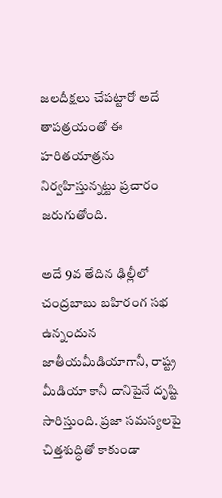జలదీక్షలు చేపట్టారో అదే తాపత్రయంతో ఈ హరితయాత్రను నిర్వహిస్తున్నట్టు ప్రచారం జరుగుతోంది.

అదే 9వ తేదిన ఢిల్లీలో చంద్రబాబు బహిరంగ సభ ఉన్నందున జాతీయమీడియాగానీ, రాష్ట్ర మీడియా కానీ దానిపైనే దృష్టి సారిస్తుంది. ప్రజా సమస్యలపై చిత్తశుద్ధితో కాకుండా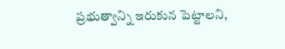ప్రభుత్వాన్ని ఇరుకున పెట్టాలని,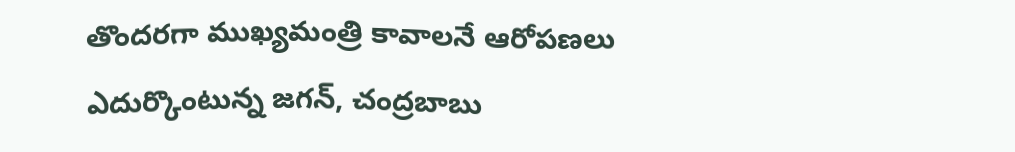తొందరగా ముఖ్యమంత్రి కావాలనే ఆరోపణలు ఎదుర్కొంటున్న జగన్, చంద్రబాబు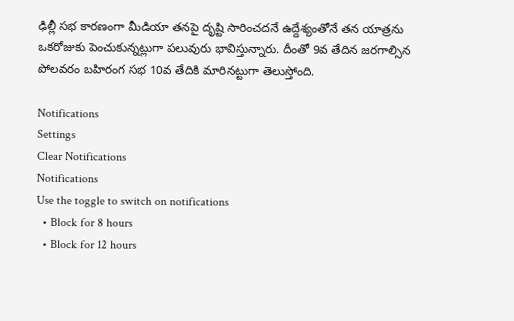ఢిల్లీ సభ కారణంగా మీడియా తనపై దృష్టి సారించదనే ఉద్దేశ్యంతోనే తన యాత్రను ఒకరోజుకు పెంచుకున్నట్లుగా పలువురు భావిస్తున్నారు. దీంతో 9వ తేదిన జరగాల్సిన పోలవరం బహిరంగ సభ 10వ తేదికి మారినట్టుగా తెలుస్తోంది.

Notifications
Settings
Clear Notifications
Notifications
Use the toggle to switch on notifications
  • Block for 8 hours
  • Block for 12 hours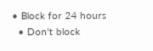• Block for 24 hours
  • Don't block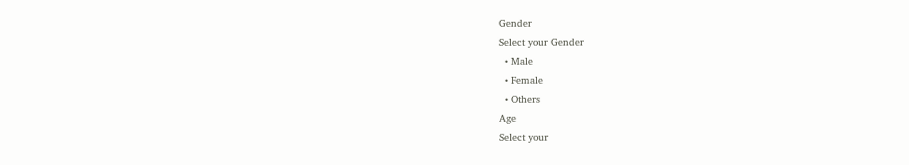Gender
Select your Gender
  • Male
  • Female
  • Others
Age
Select your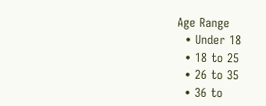Age Range
  • Under 18
  • 18 to 25
  • 26 to 35
  • 36 to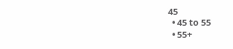45
  • 45 to 55
  • 55+